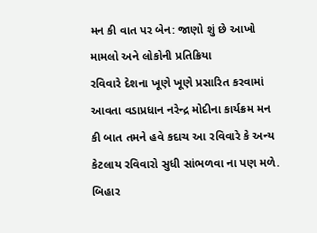મન કી વાત પર બેન: જાણો શું છે આખો મામલો અને લોકોની પ્રતિક્રિયા
રવિવારે દેશના ખૂણે ખૂણે પ્રસારિત કરવામાં આવતા વડાપ્રધાન નરેન્દ્ર મોદીના કાર્યક્રમ મન કી બાત તમને હવે કદાચ આ રવિવારે કે અન્ય કેટલાય રવિવારો સુધી સાંભળવા ના પણ મળે. બિહાર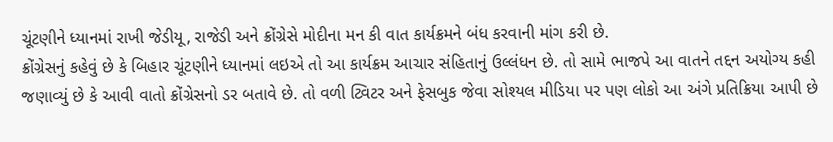ચૂંટણીને ધ્યાનમાં રાખી જેડીયૂ, રાજેડી અને ક્રોંગ્રેસે મોદીના મન કી વાત કાર્યક્રમને બંધ કરવાની માંગ કરી છે.
ક્રોંગ્રેસનું કહેવું છે કે બિહાર ચૂંટણીને ધ્યાનમાં લઇએ તો આ કાર્યક્રમ આચાર સંહિતાનું ઉલ્લંધન છે. તો સામે ભાજપે આ વાતને તદ્દન અયોગ્ય કહી જણાવ્યું છે કે આવી વાતો ક્રોંગ્રેસનો ડર બતાવે છે. તો વળી ટ્વિટર અને ફેસબુક જેવા સોશ્યલ મીડિયા પર પણ લોકો આ અંગે પ્રતિક્રિયા આપી છે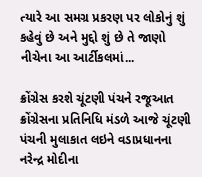ત્યારે આ સમગ્ર પ્રકરણ પર લોકોનું શું કહેવું છે અને મુદ્દો શું છે તે જાણો નીચેના આ આર્ટીકલમાં...

ક્રોંગ્રેસ કરશે ચૂંટણી પંચને રજૂઆત
ક્રોંગ્રેસના પ્રતિનિધિ મંડળે આજે ચૂંટણી પંચની મુલાકાત લઇને વડાપ્રધાનના નરેન્દ્ર મોદીના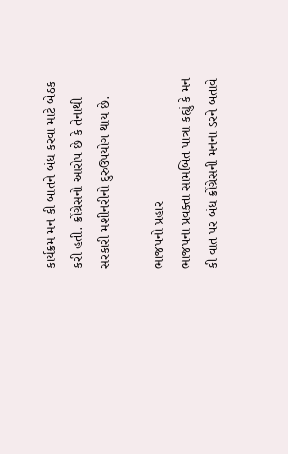કાર્યક્રમ મન કી બાતને બંધ કરવા માટે બેઠક કરી હતી. ક્રોંગ્રેસનો આરોપ છે કે તેનાથી સરકારી મશીનરીનો દુરુઉપયોગ થાય છે.

ભાજપનો પ્રહાર
ભાજપના પ્રવક્તા સામબિત પાત્રા કહ્યું કે મન કી વાત પર બંધ ક્રોંગ્રેસની મનના ડરને બતાવે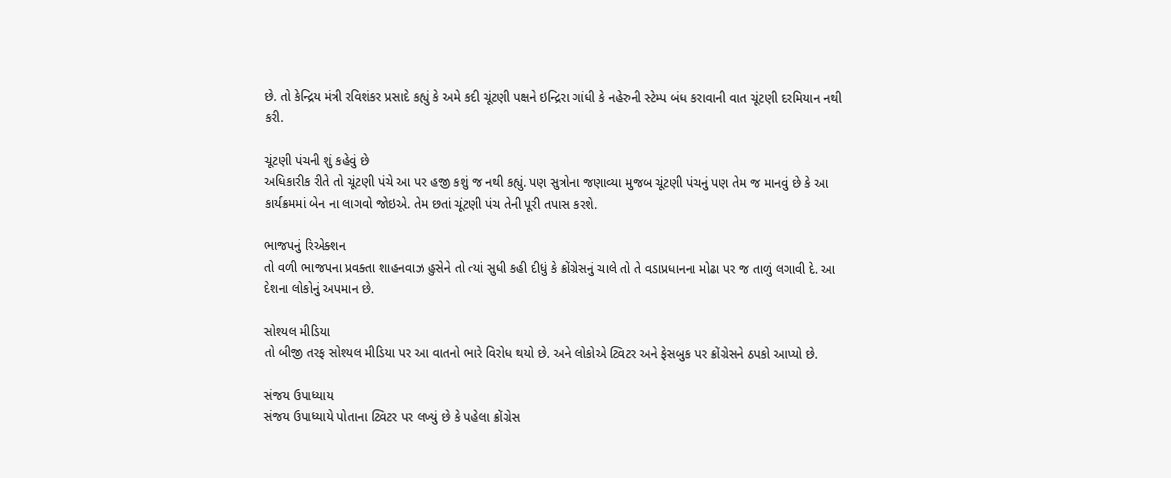છે. તો કેન્દ્રિય મંત્રી રવિશંકર પ્રસાદે કહ્યું કે અમે કદી ચૂંટણી પક્ષને ઇન્દ્રિરા ગાંધી કે નહેરુની સ્ટેમ્પ બંધ કરાવાની વાત ચૂંટણી દરમિયાન નથી કરી.

ચૂંટણી પંચની શું કહેવું છે
અધિકારીક રીતે તો ચૂંટણી પંચે આ પર હજી કશું જ નથી કહ્યું. પણ સુત્રોના જણાવ્યા મુજબ ચૂંટણી પંચનું પણ તેમ જ માનવું છે કે આ કાર્યક્રમમાં બેન ના લાગવો જોઇએ. તેમ છતાં ચૂંટણી પંચ તેની પૂરી તપાસ કરશે.

ભાજપનું રિએક્શન
તો વળી ભાજપના પ્રવક્તા શાહનવાઝ હુસેને તો ત્યાં સુધી કહી દીધું કે ક્રોંગ્રેસનું ચાલે તો તે વડાપ્રધાનના મોઢા પર જ તાળું લગાવી દે. આ દેશના લોકોનું અપમાન છે.

સોશ્યલ મીડિયા
તો બીજી તરફ સોશ્યલ મીડિયા પર આ વાતનો ભારે વિરોધ થયો છે. અને લોકોએ ટ્વિટર અને ફેસબુક પર ક્રોંગ્રેસને ઠપકો આપ્યો છે.

સંજય ઉપાધ્યાય
સંજય ઉપાધ્યાયે પોતાના ટ્વિટર પર લખ્યું છે કે પહેલા ક્રોંગ્રેસ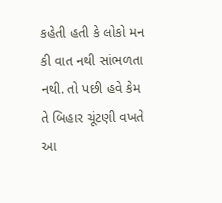કહેતી હતી કે લોકો મન કી વાત નથી સાંભળતા નથી. તો પછી હવે કેમ તે બિહાર ચૂંટણી વખતે આ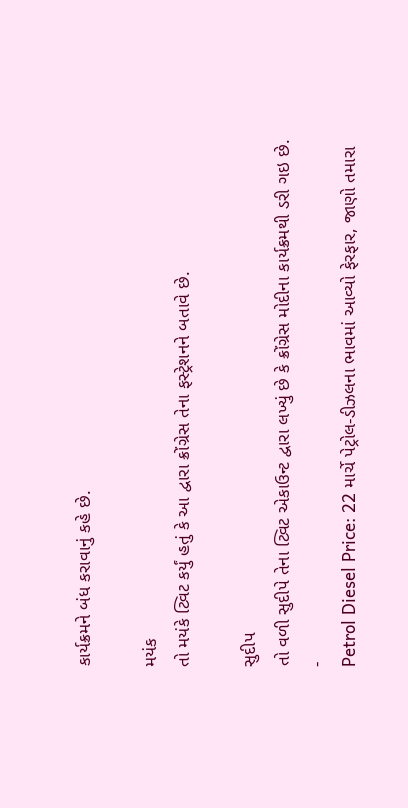કાર્યક્રમને બંધ કરાવાનું કહે છે.

મયંક
તો મયંકે ટ્વિટ કર્યું હતું કે આ દ્વારા ક્રોંગ્રેસ તેના ફસ્ટ્રેશનને બતાવે છે.

સુદીપ
તો વળી સુદીપે તેના ટ્વિટ એકાઉન્ટ દ્વારા લખ્યું છે કે ક્રોંગ્રેસ મોદીના કાર્યક્રમથી ડરી ગઇ છે.
-
Petrol Diesel Price: 22 માર્ચે પેટ્રોલ-ડીઝલના ભાવમાં આવ્યો ફેરફાર, જાણો તમારા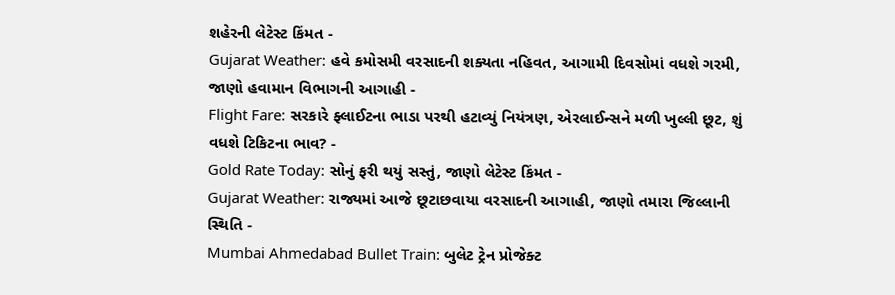શહેરની લેટેસ્ટ કિંમત -
Gujarat Weather: હવે કમોસમી વરસાદની શક્યતા નહિવત, આગામી દિવસોમાં વધશે ગરમી, જાણો હવામાન વિભાગની આગાહી -
Flight Fare: સરકારે ફ્લાઈટના ભાડા પરથી હટાવ્યું નિયંત્રણ, એરલાઈન્સને મળી ખુલ્લી છૂટ, શું વધશે ટિકિટના ભાવ? -
Gold Rate Today: સોનું ફરી થયું સસ્તું, જાણો લેટેસ્ટ કિંમત -
Gujarat Weather: રાજ્યમાં આજે છૂટાછવાયા વરસાદની આગાહી, જાણો તમારા જિલ્લાની સ્થિતિ -
Mumbai Ahmedabad Bullet Train: બુલેટ ટ્રેન પ્રોજેક્ટ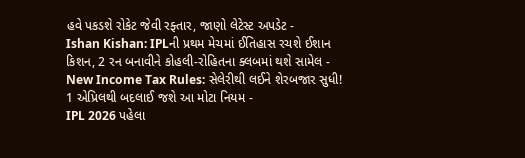હવે પકડશે રોકેટ જેવી રફ્તાર, જાણો લેટેસ્ટ અપડેટ -
Ishan Kishan: IPLની પ્રથમ મેચમાં ઈતિહાસ રચશે ઈશાન કિશન, 2 રન બનાવીને કોહલી-રોહિતના ક્લબમાં થશે સામેલ -
New Income Tax Rules: સેલેરીથી લઈને શેરબજાર સુધી! 1 એપ્રિલથી બદલાઈ જશે આ મોટા નિયમ -
IPL 2026 પહેલા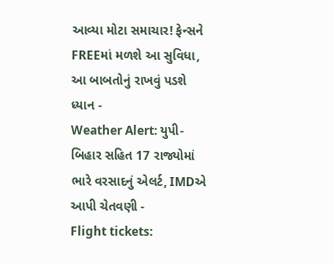આવ્યા મોટા સમાચાર! ફેન્સને FREEમાં મળશે આ સુવિધા, આ બાબતોનું રાખવું પડશે ધ્યાન -
Weather Alert: યુપી-બિહાર સહિત 17 રાજ્યોમાં ભારે વરસાદનું એલર્ટ, IMDએ આપી ચેતવણી -
Flight tickets: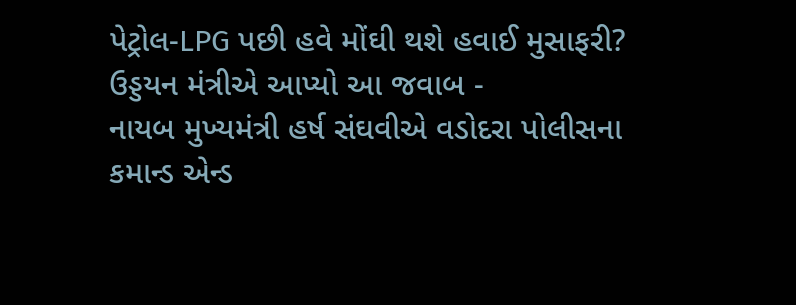પેટ્રોલ-LPG પછી હવે મોંઘી થશે હવાઈ મુસાફરી? ઉડ્ડયન મંત્રીએ આપ્યો આ જવાબ -
નાયબ મુખ્યમંત્રી હર્ષ સંઘવીએ વડોદરા પોલીસના કમાન્ડ એન્ડ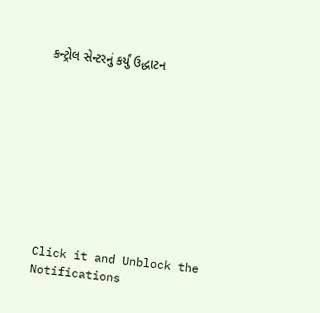કન્ટ્રોલ સેન્ટરનું કર્યું ઉદ્ધાટન










Click it and Unblock the Notifications